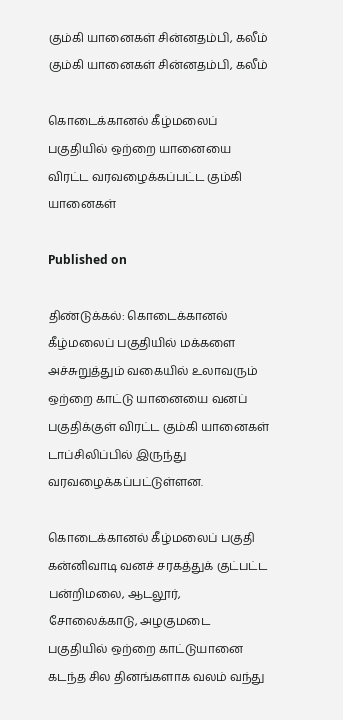கும்கி யானைகள் சின்னதம்பி, கலீம்
கும்கி யானைகள் சின்னதம்பி, கலீம்

கொடைக்கானல் கீழ்மலைப் பகுதியில் ஒற்றை யானையை விரட்ட வரவழைக்கப்பட்ட கும்கி யானைகள்

Published on

திண்டுக்கல்: கொடைக்கானல் கீழ்மலைப் பகுதியில் மக்களை அச்சுறுத்தும் வகையில் உலாவரும் ஒற்றை காட்டு யானையை வனப் பகுதிக்குள் விரட்ட கும்கி யானைகள் டாப்சிலிப்பில் இருந்து வரவழைக்கப்பட்டுள்ளன.

கொடைக்கானல் கீழ்மலைப் பகுதி கன்னிவாடி வனச் சரகத்துக் குட்பட்ட பன்றிமலை, ஆடலூர், சோலைக்காடு, அழகுமடை பகுதியில் ஒற்றை காட்டுயானை கடந்த சில தினங்களாக வலம் வந்து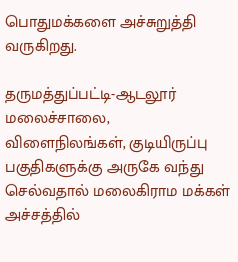பொதுமக்களை அச்சுறுத்தி வருகிறது.

தருமத்துப்பட்டி-ஆடலூர் மலைச்சாலை, விளைநிலங்கள், குடியிருப்பு பகுதிகளுக்கு அருகே வந்து செல்வதால் மலைகிராம மக்கள் அச்சத்தில்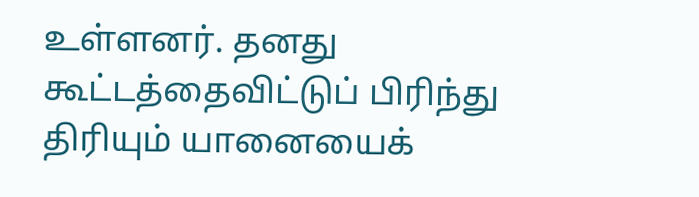உள்ளனர். தனது கூட்டத்தைவிட்டுப் பிரிந்து திரியும் யானையைக்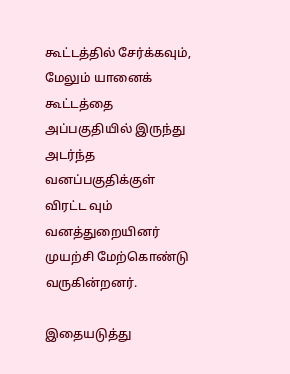கூட்டத்தில் சேர்க்கவும், மேலும் யானைக் கூட்டத்தை அப்பகுதியில் இருந்து அடர்ந்த வனப்பகுதிக்குள் விரட்ட வும் வனத்துறையினர் முயற்சி மேற்கொண்டு வருகின்றனர்.

இதையடுத்து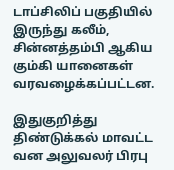டாப்சிலிப் பகுதியில் இருந்து கலீம், சின்னத்தம்பி ஆகிய கும்கி யானைகள் வரவழைக்கப்பட்டன.

இதுகுறித்து திண்டுக்கல் மாவட்ட வன அலுவலர் பிரபு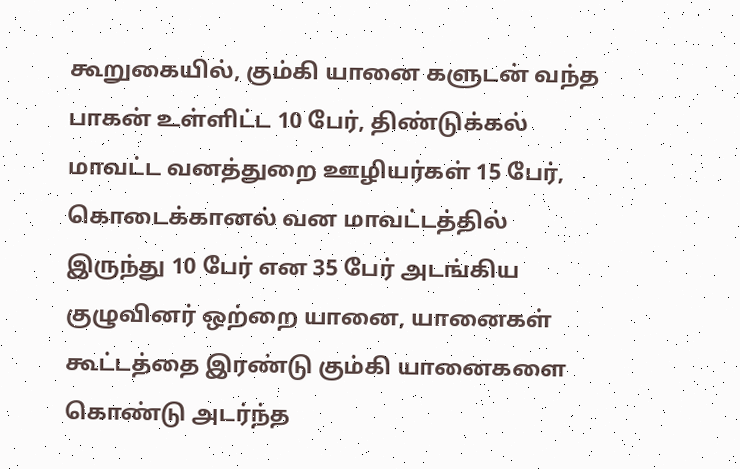கூறுகையில், கும்கி யானை களுடன் வந்த பாகன் உள்ளிட்ட 10 பேர், திண்டுக்கல் மாவட்ட வனத்துறை ஊழியர்கள் 15 பேர், கொடைக்கானல் வன மாவட்டத்தில் இருந்து 10 பேர் என 35 பேர் அடங்கிய குழுவினர் ஒற்றை யானை, யானைகள் கூட்டத்தை இரண்டு கும்கி யானைகளை கொண்டு அடர்ந்த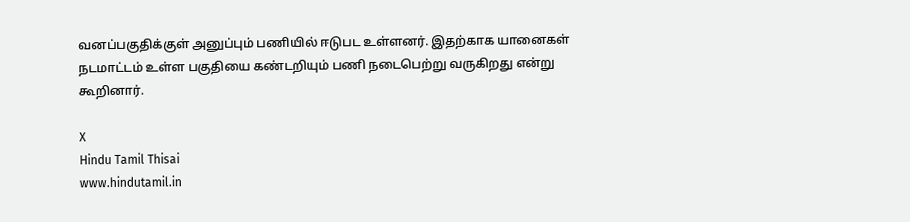வனப்பகுதிக்குள் அனுப்பும் பணியில் ஈடுபட உள்ளனர். இதற்காக யானைகள் நடமாட்டம் உள்ள பகுதியை கண்டறியும் பணி நடைபெற்று வருகிறது என்று கூறினார்.

X
Hindu Tamil Thisai
www.hindutamil.in